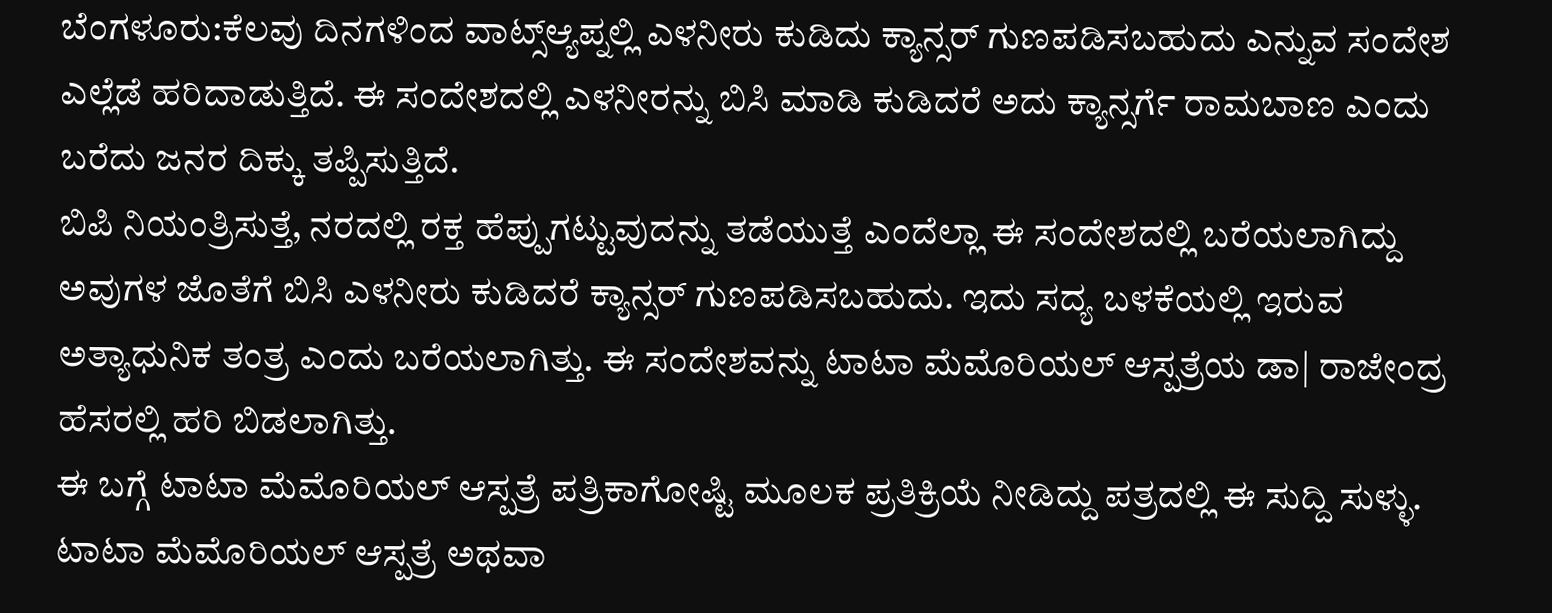ಬೆಂಗಳೂರು:ಕೆಲವು ದಿನಗಳಿಂದ ವಾಟ್ಸ್ಆ್ಯಪ್ನಲ್ಲಿ ಎಳನೀರು ಕುಡಿದು ಕ್ಯಾನ್ಸರ್ ಗುಣಪಡಿಸಬಹುದು ಎನ್ನುವ ಸಂದೇಶ ಎಲ್ಲೆಡೆ ಹರಿದಾಡುತ್ತಿದೆ. ಈ ಸಂದೇಶದಲ್ಲಿ ಎಳನೀರನ್ನು ಬಿಸಿ ಮಾಡಿ ಕುಡಿದರೆ ಅದು ಕ್ಯಾನ್ಸರ್ಗೆ ರಾಮಬಾಣ ಎಂದು ಬರೆದು ಜನರ ದಿಕ್ಕು ತಪ್ಪಿಸುತ್ತಿದೆ.
ಬಿಪಿ ನಿಯಂತ್ರಿಸುತ್ತೆ, ನರದಲ್ಲಿ ರಕ್ತ ಹೆಪ್ಪುಗಟ್ಟುವುದನ್ನು ತಡೆಯುತ್ತೆ ಎಂದೆಲ್ಲಾ ಈ ಸಂದೇಶದಲ್ಲಿ ಬರೆಯಲಾಗಿದ್ದು ಅವುಗಳ ಜೊತೆಗೆ ಬಿಸಿ ಎಳನೀರು ಕುಡಿದರೆ ಕ್ಯಾನ್ಸರ್ ಗುಣಪಡಿಸಬಹುದು. ಇದು ಸದ್ಯ ಬಳಕೆಯಲ್ಲಿ ಇರುವ ಅತ್ಯಾಧುನಿಕ ತಂತ್ರ ಎಂದು ಬರೆಯಲಾಗಿತ್ತು. ಈ ಸಂದೇಶವನ್ನು ಟಾಟಾ ಮೆಮೊರಿಯಲ್ ಆಸ್ಪತ್ರೆಯ ಡಾ| ರಾಜೇಂದ್ರ ಹೆಸರಲ್ಲಿ ಹರಿ ಬಿಡಲಾಗಿತ್ತು.
ಈ ಬಗ್ಗೆ ಟಾಟಾ ಮೆಮೊರಿಯಲ್ ಆಸ್ಪತ್ರೆ ಪತ್ರಿಕಾಗೋಷ್ಟಿ ಮೂಲಕ ಪ್ರತಿಕ್ರಿಯೆ ನೀಡಿದ್ದು ಪತ್ರದಲ್ಲಿ ಈ ಸುದ್ದಿ ಸುಳ್ಳು. ಟಾಟಾ ಮೆಮೊರಿಯಲ್ ಆಸ್ಪತ್ರೆ ಅಥವಾ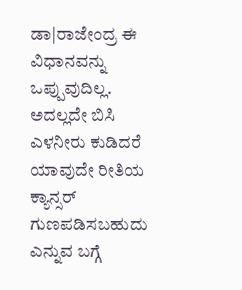ಡಾ|ರಾಜೇಂದ್ರ ಈ ವಿಧಾನವನ್ನು ಒಪ್ಪುವುದಿಲ್ಲ. ಅದಲ್ಲದೇ ಬಿಸಿ ಎಳನೀರು ಕುಡಿದರೆ ಯಾವುದೇ ರೀತಿಯ ಕ್ಯಾನ್ಸರ್ ಗುಣಪಡಿಸಬಹುದು ಎನ್ನುವ ಬಗ್ಗೆ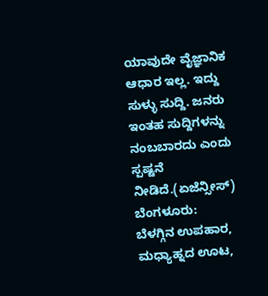ಯಾವುದೇ ವೈಜ್ಞಾನಿಕ ಆಧಾರ ಇಲ್ಲ. ಇದ್ದು ಸುಳ್ಳು ಸುದ್ದಿ. ಜನರು ಇಂತಹ ಸುದ್ದಿಗಳನ್ನು ನಂಬಬಾರದು ಎಂದು ಸ್ಪಷ್ಟನೆ ನೀಡಿದೆ.(ಏಜೆನ್ಸೀಸ್)
ಬೆಂಗಳೂರು: ಬೆಳಗ್ಗಿನ ಉಪಹಾರ, ಮಧ್ಯಾಹ್ನದ ಊಟ,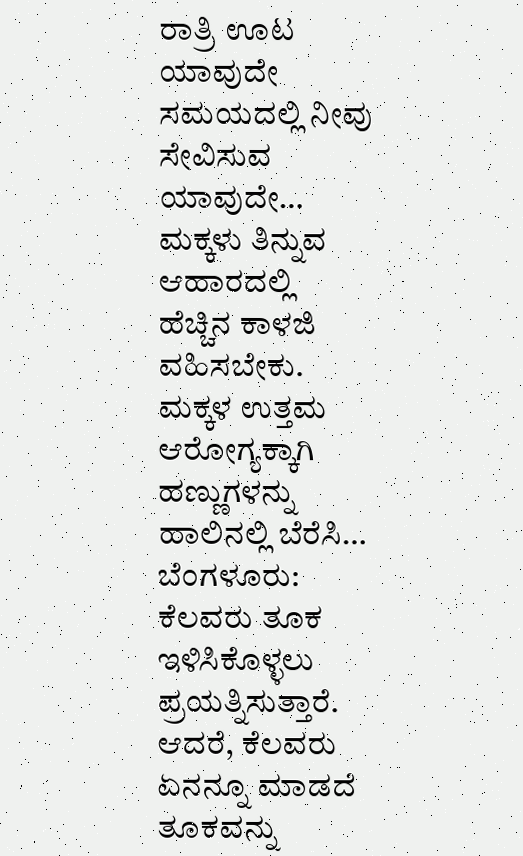ರಾತ್ರಿ ಊಟ ಯಾವುದೇ ಸಮಯದಲ್ಲಿ ನೀವು ಸೇವಿಸುವ ಯಾವುದೇ…
ಮಕ್ಕಳು ತಿನ್ನುವ ಆಹಾರದಲ್ಲಿ ಹೆಚ್ಚಿನ ಕಾಳಜಿ ವಹಿಸಬೇಕು. ಮಕ್ಕಳ ಉತ್ತಮ ಆರೋಗ್ಯಕ್ಕಾಗಿ ಹಣ್ಣುಗಳನ್ನು ಹಾಲಿನಲ್ಲಿ ಬೆರೆಸಿ…
ಬೆಂಗಳೂರು: ಕೆಲವರು ತೂಕ ಇಳಿಸಿಕೊಳ್ಳಲು ಪ್ರಯತ್ನಿಸುತ್ತಾರೆ. ಆದರೆ, ಕೆಲವರು ಏನನ್ನೂ ಮಾಡದೆ ತೂಕವನ್ನು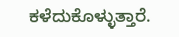ಕಳೆದುಕೊಳ್ಳುತ್ತಾರೆ.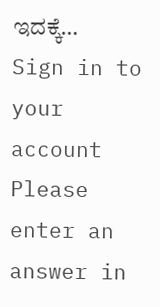ಇದಕ್ಕೆ…
Sign in to your account
Please enter an answer in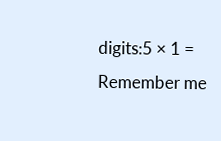digits:5 × 1 =
Remember me